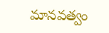మానవత్వం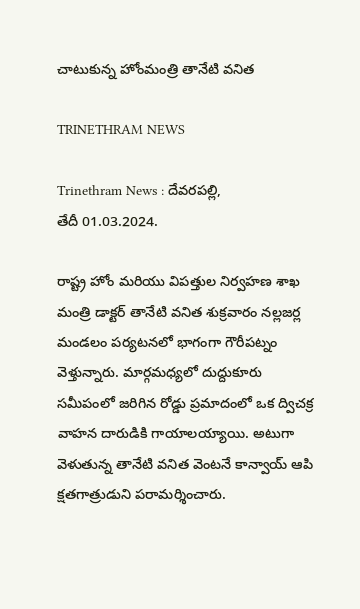చాటుకున్న హోంమంత్రి తానేటి వనిత

TRINETHRAM NEWS

Trinethram News : దేవరపల్లి,
తేదీ 01.03.2024.

రాష్ట్ర హోం మరియు విపత్తుల నిర్వహణ శాఖ మంత్రి డాక్టర్ తానేటి వనిత శుక్రవారం నల్లజర్ల మండలం పర్యటనలో భాగంగా గౌరీపట్నం వెళ్తున్నారు. మార్గమధ్యలో దుద్దుకూరు సమీపంలో జరిగిన రోడ్డు ప్రమాదంలో ఒక ద్విచక్ర వాహన దారుడికి గాయాలయ్యాయి. అటుగా వెళుతున్న తానేటి వనిత వెంటనే కాన్వాయ్ ఆపి క్షతగాత్రుడుని పరామర్శించారు.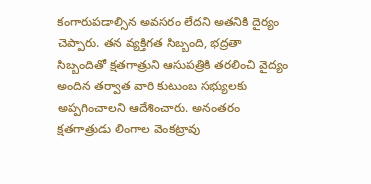కంగారుపడాల్సిన అవసరం లేదని అతనికి దైర్యం చెప్పారు. తన వ్యక్తిగత సిబ్బంది, భద్రతా సిబ్బందితో క్షతగాత్రుని ఆసుపత్రికి తరలించి వైద్యం అందిన తర్వాత వారి కుటుంబ సభ్యులకు అప్పగించాలని ఆదేశించారు. అనంతరం క్షతగాత్రుడు లింగాల వెంకట్రావు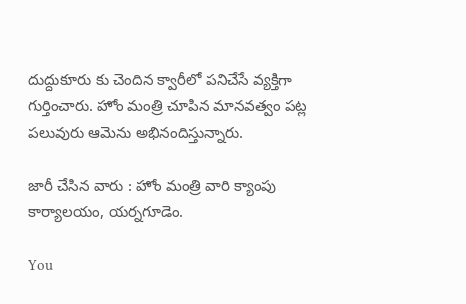దుద్దుకూరు కు చెందిన క్వారీలో పనిచేసే వ్యక్తిగా గుర్తించారు. హోం మంత్రి చూపిన మానవత్వం పట్ల పలువురు ఆమెను అభినందిస్తున్నారు.

జారీ చేసిన వారు : హోం మంత్రి వారి క్యాంపు కార్యాలయం, యర్నగూడెం.

You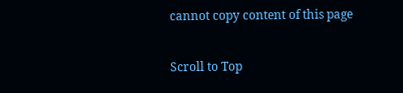cannot copy content of this page

Scroll to Top